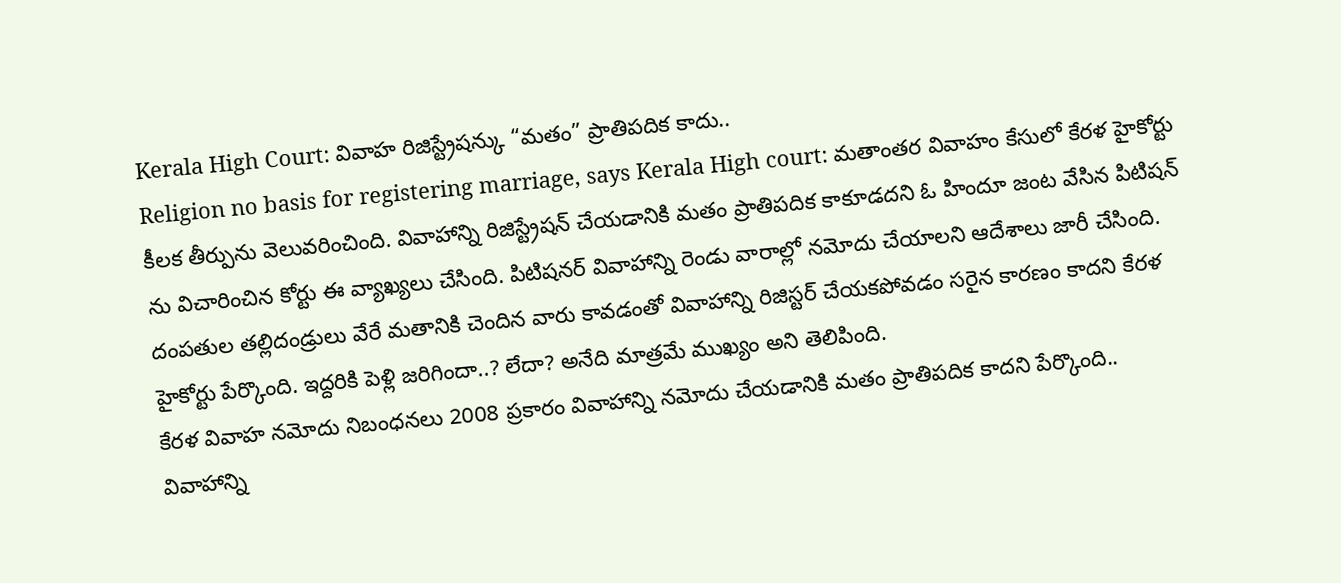Kerala High Court: వివాహ రిజిస్ట్రేషన్కు “మతం” ప్రాతిపదిక కాదు..
Religion no basis for registering marriage, says Kerala High court: మతాంతర వివాహం కేసులో కేరళ హైకోర్టు కీలక తీర్పును వెలువరించింది. వివాహాన్ని రిజిస్ట్రేషన్ చేయడానికి మతం ప్రాతిపదిక కాకూడదని ఓ హిందూ జంట వేసిన పిటిషన్ ను విచారించిన కోర్టు ఈ వ్యాఖ్యలు చేసింది. పిటిషనర్ వివాహాన్ని రెండు వారాల్లో నమోదు చేయాలని ఆదేశాలు జారీ చేసింది. దంపతుల తల్లిదండ్రులు వేరే మతానికి చెందిన వారు కావడంతో వివాహాన్ని రిజిస్టర్ చేయకపోవడం సరైన కారణం కాదని కేరళ హైకోర్టు పేర్కొంది. ఇద్దరికి పెళ్లి జరిగిందా..? లేదా? అనేది మాత్రమే ముఖ్యం అని తెలిపింది.
కేరళ వివాహ నమోదు నిబంధనలు 2008 ప్రకారం వివాహాన్ని నమోదు చేయడానికి మతం ప్రాతిపదిక కాదని పేర్కొంది.. వివాహాన్ని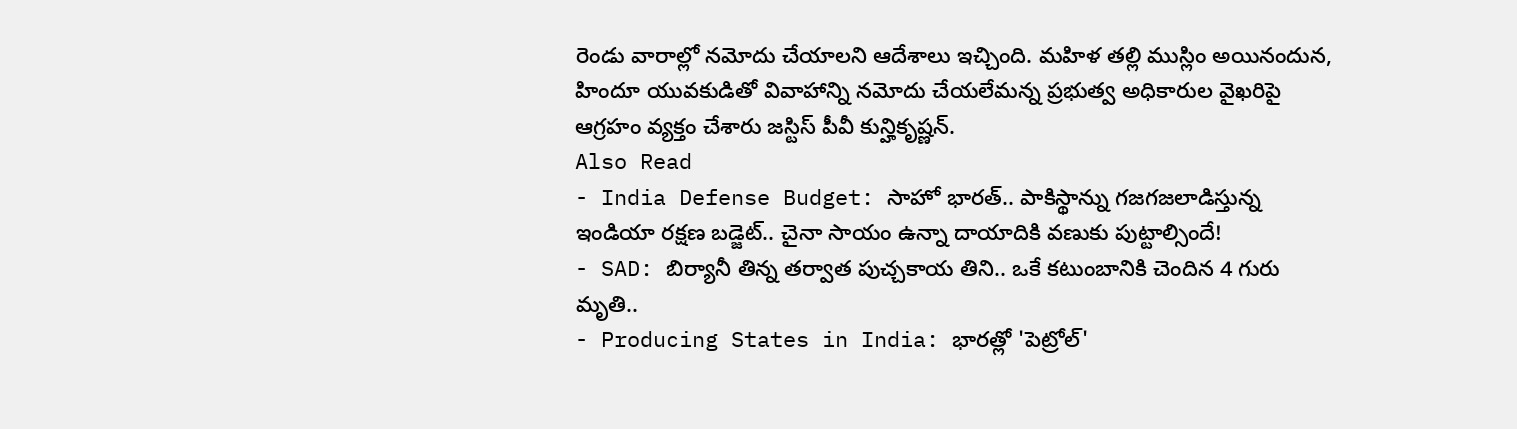రెండు వారాల్లో నమోదు చేయాలని ఆదేశాలు ఇచ్చింది. మహిళ తల్లి ముస్లిం అయినందున, హిందూ యువకుడితో వివాహాన్ని నమోదు చేయలేమన్న ప్రభుత్వ అధికారుల వైఖరిపై ఆగ్రహం వ్యక్తం చేశారు జస్టిస్ పీవీ కున్హికృష్ణన్.
Also Read
- India Defense Budget: సాహో భారత్.. పాకిస్థాన్ను గజగజలాడిస్తున్న ఇండియా రక్షణ బడ్జెట్.. చైనా సాయం ఉన్నా దాయాదికి వణుకు పుట్టాల్సిందే!
- SAD: బిర్యానీ తిన్న తర్వాత పుచ్చకాయ తిని.. ఒకే కటుంబానికి చెందిన 4 గురు మృతి..
- Producing States in India: భారత్లో 'పెట్రోల్'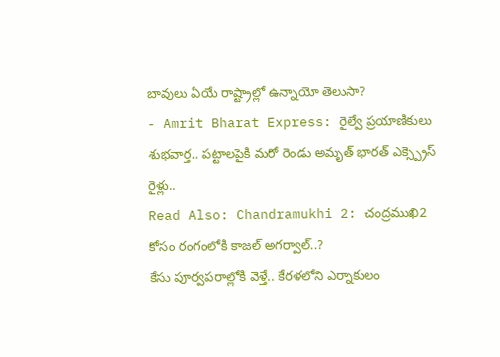బావులు ఏయే రాష్ట్రాల్లో ఉన్నాయో తెలుసా?
- Amrit Bharat Express: రైల్వే ప్రయాణికులు శుభవార్త.. పట్టాలపైకి మరో రెండు అమృత్ భారత్ ఎక్స్ప్రెస్ రైళ్లు..
Read Also: Chandramukhi 2: చంద్రముఖి2 కోసం రంగంలోకి కాజల్ అగర్వాల్..?
కేసు పూర్వపరాల్లోకి వెళ్తే.. కేరళలోని ఎర్నాకులం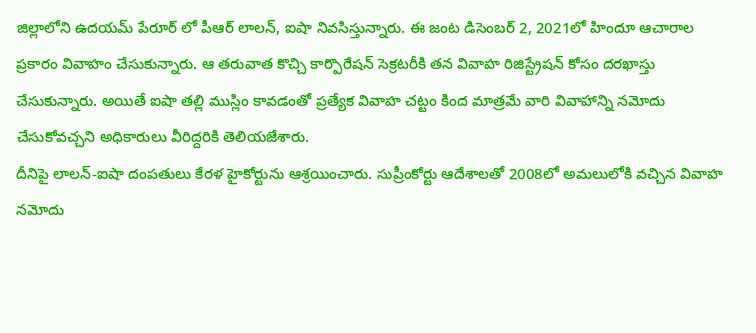జిల్లాలోని ఉదయమ్ పేరూర్ లో పీఆర్ లాలన్, ఐషా నివసిస్తున్నారు. ఈ జంట డిసెంబర్ 2, 2021లో హిందూ ఆచారాల ప్రకారం వివాహం చేసుకున్నారు. ఆ తరువాత కొచ్చి కార్పొరేషన్ సెక్రటరీకి తన వివాహ రిజిస్ట్రేషన్ కోసం దరఖాస్తు చేసుకున్నారు. అయితే ఐషా తల్లి ముస్లిం కావడంతో ప్రత్యేక వివాహ చట్టం కింద మాత్రమే వారి వివాహాన్ని నమోదు చేసుకోవచ్చని అధికారులు వీరిద్దరికి తెలియజేశారు.
దీనిపై లాలన్-ఐషా దంపతులు కేరళ హైకోర్టును ఆశ్రయించారు. సుప్రీంకోర్టు ఆదేశాలతో 2008లో అమలులోకి వచ్చిన వివాహ నమోదు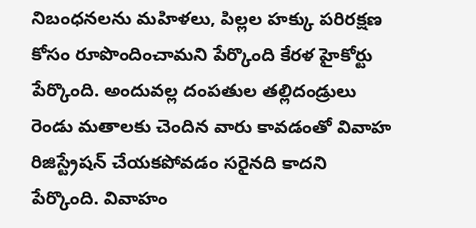నిబంధనలను మహిళలు, పిల్లల హక్కు పరిరక్షణ కోసం రూపొందించామని పేర్కొంది కేరళ హైకోర్టు పేర్కొంది. అందువల్ల దంపతుల తల్లిదండ్రులు రెండు మతాలకు చెందిన వారు కావడంతో వివాహ రిజిస్ట్రేషన్ చేయకపోవడం సరైనది కాదని పేర్కొంది. వివాహం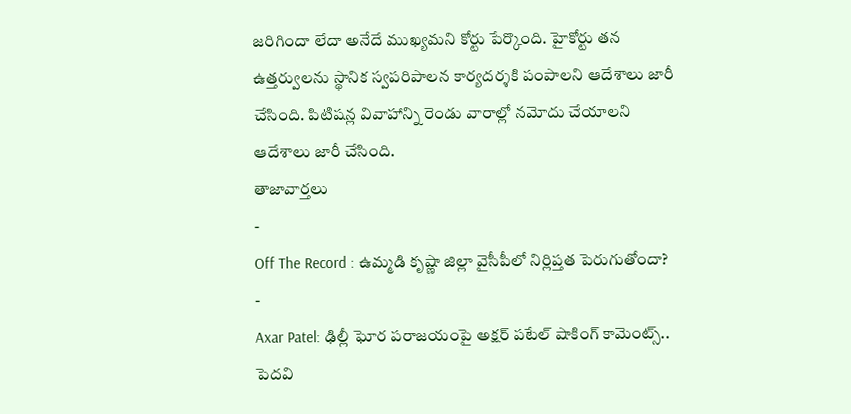జరిగిందా లేదా అనేదే ముఖ్యమని కోర్టు పేర్కొంది. హైకోర్టు తన ఉత్తర్వులను స్థానిక స్వపరిపాలన కార్యదర్శకి పంపాలని ఆదేశాలు జారీ చేసింది. పిటిషన్ల వివాహాన్ని రెండు వారాల్లో నమోదు చేయాలని ఆదేశాలు జారీ చేసింది.
తాజావార్తలు
-
Off The Record : ఉమ్మడి కృష్ణా జిల్లా వైసీపీలో నిర్లిప్తత పెరుగుతోందా?
-
Axar Patel: ఢిల్లీ ఘోర పరాజయంపై అక్షర్ పటేల్ షాకింగ్ కామెంట్స్.. పెదవి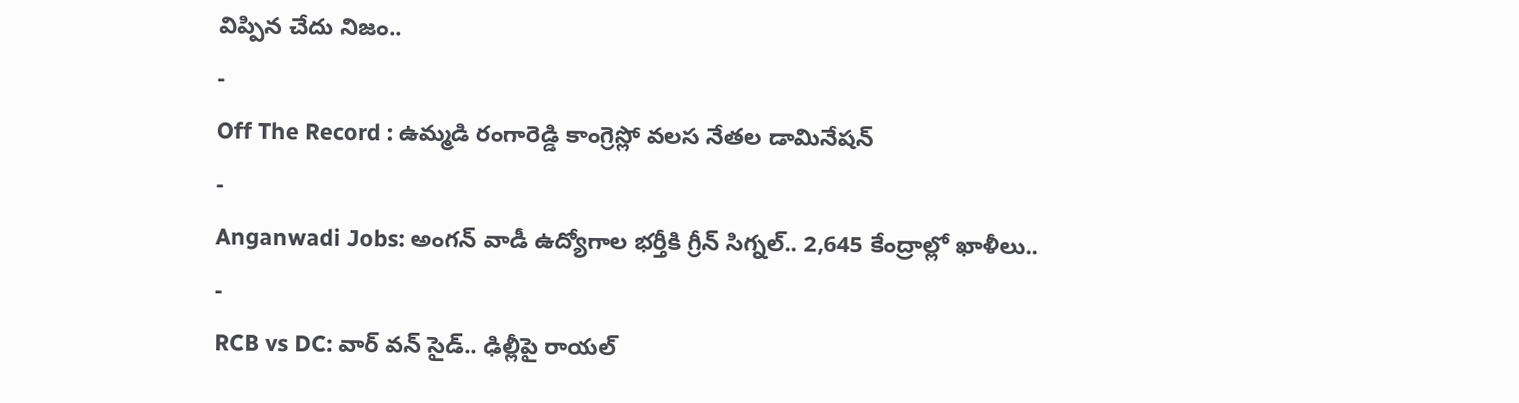విప్పిన చేదు నిజం..
-
Off The Record : ఉమ్మడి రంగారెడ్డి కాంగ్రెస్లో వలస నేతల డామినేషన్
-
Anganwadi Jobs: అంగన్ వాడీ ఉద్యోగాల భర్తీకి గ్రీన్ సిగ్నల్.. 2,645 కేంద్రాల్లో ఖాళీలు..
-
RCB vs DC: వార్ వన్ సైడ్.. ఢిల్లీపై రాయల్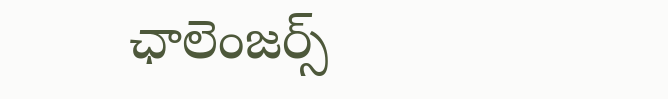ఛాలెంజర్స్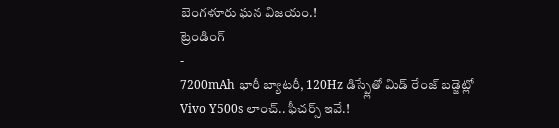బెంగళూరు ఘన విజయం.!
ట్రెండింగ్
-
7200mAh భారీ బ్యాటరీ, 120Hz డిస్ప్లేతో మిడ్ రేంజ్ బడ్జెట్లో Vivo Y500s లాంచ్.. ఫీచర్స్ ఇవే.!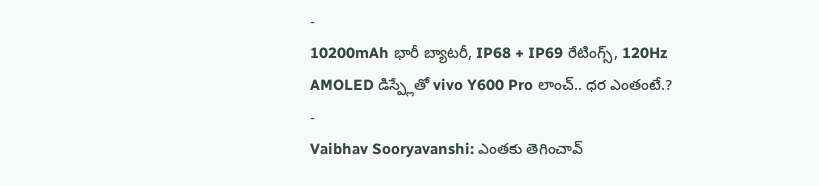-
10200mAh భారీ బ్యాటరీ, IP68 + IP69 రేటింగ్స్, 120Hz AMOLED డిస్ప్లేతో vivo Y600 Pro లాంచ్.. ధర ఎంతంటే.?
-
Vaibhav Sooryavanshi: ఎంతకు తెగించావ్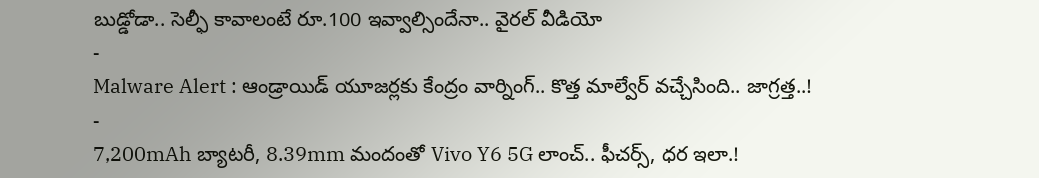బుడ్డోడా.. సెల్ఫీ కావాలంటే రూ.100 ఇవ్వాల్సిందేనా.. వైరల్ వీడియో
-
Malware Alert : ఆండ్రాయిడ్ యూజర్లకు కేంద్రం వార్నింగ్.. కొత్త మాల్వేర్ వచ్చేసింది.. జాగ్రత్త..!
-
7,200mAh బ్యాటరీ, 8.39mm మందంతో Vivo Y6 5G లాంచ్.. ఫీచర్స్, ధర ఇలా.!